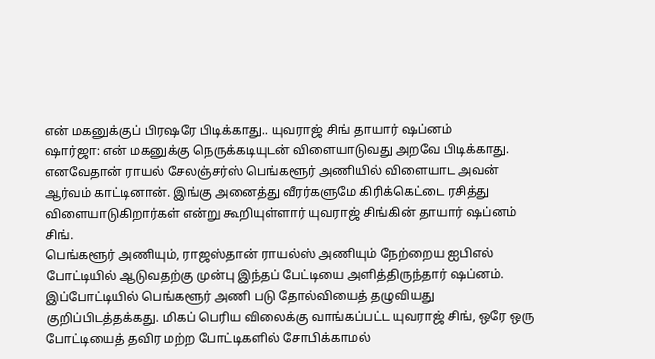என் மகனுக்குப் பிரஷரே பிடிக்காது.. யுவராஜ் சிங் தாயார் ஷப்னம்
ஷார்ஜா: என் மகனுக்கு நெருக்கடியுடன் விளையாடுவது அறவே பிடிக்காது. எனவேதான் ராயல் சேலஞ்சர்ஸ் பெங்களூர் அணியில் விளையாட அவன் ஆர்வம் காட்டினான். இங்கு அனைத்து வீரர்களுமே கிரிக்கெட்டை ரசித்து விளையாடுகிறார்கள் என்று கூறியுள்ளார் யுவராஜ் சிங்கின் தாயார் ஷப்னம் சிங்.
பெங்களூர் அணியும், ராஜஸ்தான் ராயல்ஸ் அணியும் நேற்றைய ஐபிஎல் போட்டியில் ஆடுவதற்கு முன்பு இந்தப் பேட்டியை அளித்திருந்தார் ஷப்னம்.
இப்போட்டியில் பெங்களூர் அணி படு தோல்வியைத் தழுவியது குறிப்பிடத்தக்கது. மிகப் பெரிய விலைக்கு வாங்கப்பட்ட யுவராஜ் சிங், ஒரே ஒரு போட்டியைத் தவிர மற்ற போட்டிகளில் சோபிக்காமல்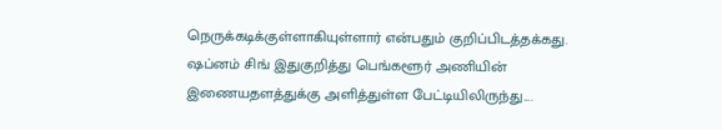நெருக்கடிக்குள்ளாகியுள்ளார் என்பதும் குறிப்பிடத்தக்கது.
ஷப்னம் சிங் இதுகுறித்து பெங்களூர் அணியின் இணையதளத்துக்கு அளித்துள்ள பேட்டியிலிருந்து....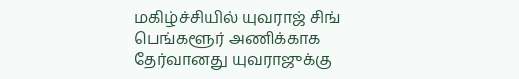மகிழ்ச்சியில் யுவராஜ் சிங்
பெங்களூர் அணிக்காக தேர்வானது யுவராஜுக்கு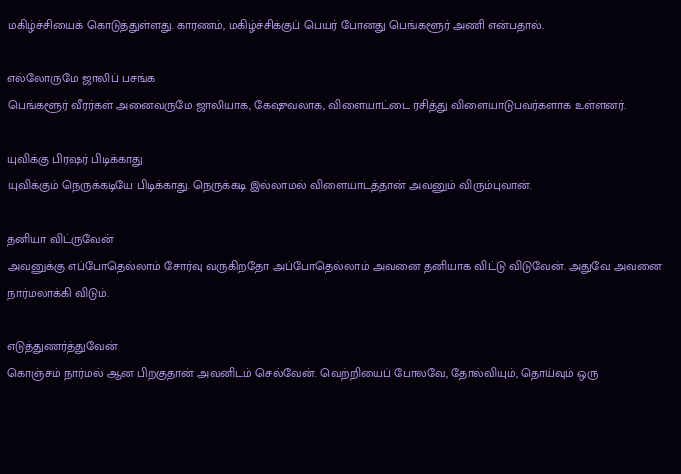மகிழ்ச்சியைக் கொடுத்துள்ளது. காரணம், மகிழ்ச்சிக்குப் பெயர் போனது பெங்களூர் அணி என்பதால்.

எல்லோருமே ஜாலிப் பசங்க
பெங்களூர் வீரர்கள் அனைவருமே ஜாலியாக, கேஷுவலாக, விளையாட்டை ரசித்து விளையாடுபவர்களாக உள்ளனர்.

யுவிக்கு பிரஷர் பிடிக்காது
யுவிக்கும் நெருக்கடியே பிடிக்காது. நெருக்கடி இல்லாமல் விளையாடத்தான் அவனும் விரும்புவான்.

தனியா விட்ருவேன்
அவனுக்கு எப்போதெல்லாம் சோர்வு வருகிறதோ அப்போதெல்லாம் அவனை தனியாக விட்டு விடுவேன். அதுவே அவனை நார்மலாக்கி விடும்.

எடுத்துணர்த்துவேன்
கொஞ்சம் நார்மல் ஆன பிறகுதான் அவனிடம் செல்வேன். வெற்றியைப் போலவே, தோல்வியும், தொய்வும் ஒரு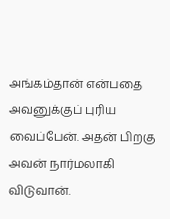அங்கம்தான் என்பதை அவனுக்குப் புரிய வைப்பேன். அதன் பிறகு அவன் நார்மலாகி விடுவான்.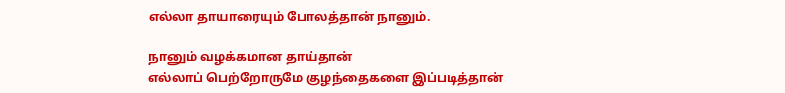எல்லா தாயாரையும் போலத்தான் நானும்.

நானும் வழக்கமான தாய்தான்
எல்லாப் பெற்றோருமே குழந்தைகளை இப்படித்தான்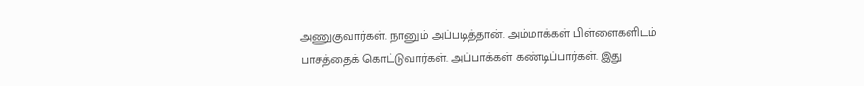அணுகுவார்கள். நானும் அப்படித்தான். அம்மாக்கள் பிள்ளைகளிடம் பாசத்தைக் கொட்டுவார்கள். அப்பாக்கள் கண்டிப்பார்கள். இது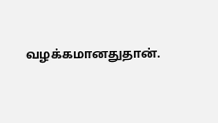வழக்கமானதுதான்.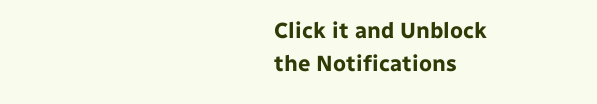Click it and Unblock the Notifications